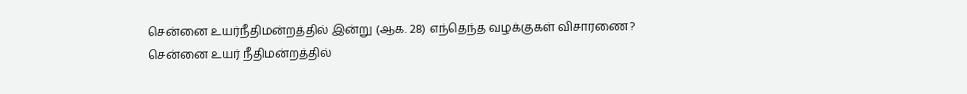சென்னை உயர்நீதிமன்றத்தில் இன்று (ஆக. 28) எந்தெந்த வழக்குகள் விசாரணை?
சென்னை உயர் நீதிமன்றத்தில்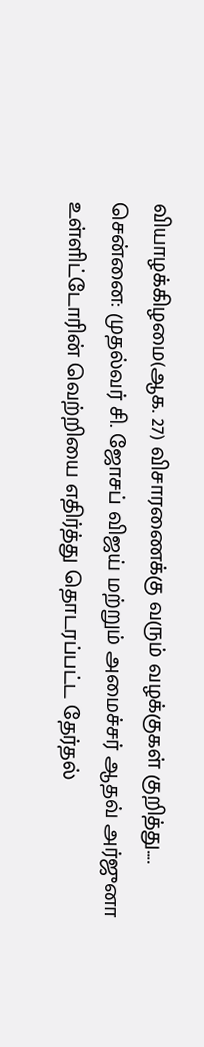வியாழக்கிழமை(ஆக. 27) விசாரணைக்கு வரும் வழக்குகள் குறித்து....
சென்னை: முதல்வர் சி. ஜோசப் விஜய் மற்றும் அமைச்சர் ஆதவ் அர்ஜுனா உள்ளிட்டோரின் வெற்றியை எதிர்த்து தொடரப்பட்ட தேர்தல்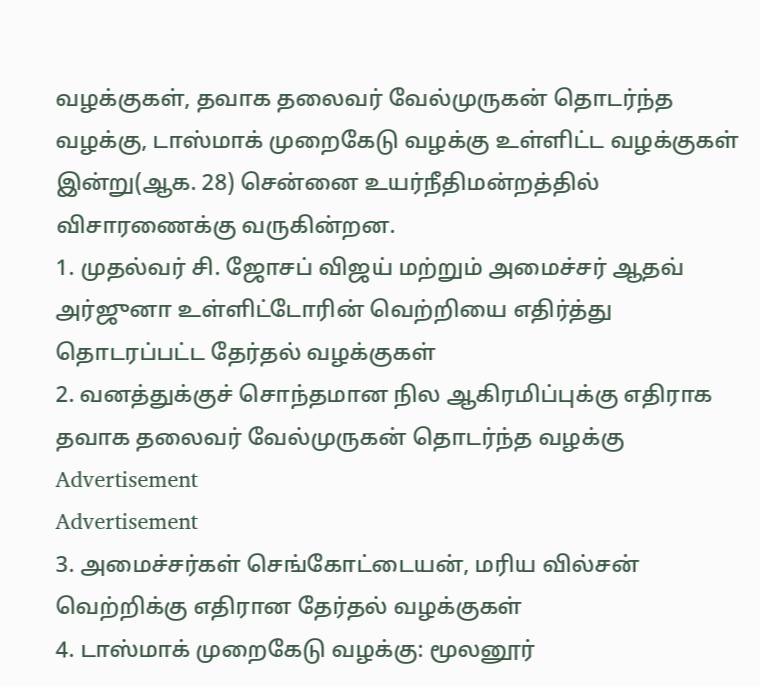வழக்குகள், தவாக தலைவர் வேல்முருகன் தொடர்ந்த வழக்கு, டாஸ்மாக் முறைகேடு வழக்கு உள்ளிட்ட வழக்குகள் இன்று(ஆக. 28) சென்னை உயர்நீதிமன்றத்தில் விசாரணைக்கு வருகின்றன.
1. முதல்வர் சி. ஜோசப் விஜய் மற்றும் அமைச்சர் ஆதவ் அர்ஜுனா உள்ளிட்டோரின் வெற்றியை எதிர்த்து தொடரப்பட்ட தேர்தல் வழக்குகள்
2. வனத்துக்குச் சொந்தமான நில ஆகிரமிப்புக்கு எதிராக தவாக தலைவர் வேல்முருகன் தொடர்ந்த வழக்கு
Advertisement
Advertisement
3. அமைச்சர்கள் செங்கோட்டையன், மரிய வில்சன் வெற்றிக்கு எதிரான தேர்தல் வழக்குகள்
4. டாஸ்மாக் முறைகேடு வழக்கு: மூலனூர்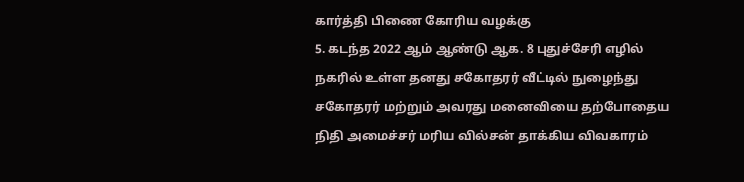கார்த்தி பிணை கோரிய வழக்கு
5. கடந்த 2022 ஆம் ஆண்டு ஆக. 8 புதுச்சேரி எழில் நகரில் உள்ள தனது சகோதரர் வீட்டில் நுழைந்து சகோதரர் மற்றும் அவரது மனைவியை தற்போதைய நிதி அமைச்சர் மரிய வில்சன் தாக்கிய விவகாரம்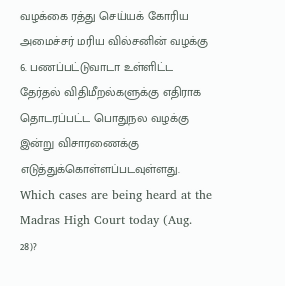வழக்கை ரத்து செய்யக் கோரிய அமைச்சர் மரிய வில்சனின் வழக்கு
6. பணப்பட்டுவாடா உள்ளிட்ட தேர்தல் விதிமீறல்களுக்கு எதிராக தொடரப்பட்ட பொதுநல வழக்கு இன்று விசாரணைக்கு எடுத்துக்கொள்ளப்படவுள்ளது.
Which cases are being heard at the Madras High Court today (Aug. 28)?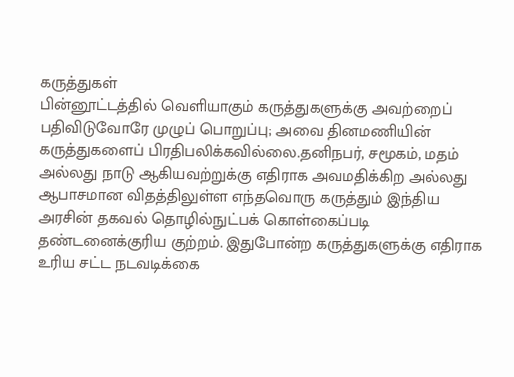கருத்துகள்
பின்னூட்டத்தில் வெளியாகும் கருத்துகளுக்கு அவற்றைப் பதிவிடுவோரே முழுப் பொறுப்பு; அவை தினமணியின் கருத்துகளைப் பிரதிபலிக்கவில்லை.தனிநபர், சமூகம், மதம் அல்லது நாடு ஆகியவற்றுக்கு எதிராக அவமதிக்கிற அல்லது ஆபாசமான விதத்திலுள்ள எந்தவொரு கருத்தும் இந்திய அரசின் தகவல் தொழில்நுட்பக் கொள்கைப்படி தண்டனைக்குரிய குற்றம். இதுபோன்ற கருத்துகளுக்கு எதிராக உரிய சட்ட நடவடிக்கை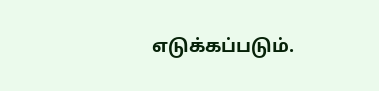எடுக்கப்படும்.